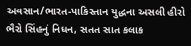અવસાન/ભારત-પાકિસ્તાન યુદ્ધના અસલી હીરો ભૈરો સિંહનું નિધન, સતત સાત કલાક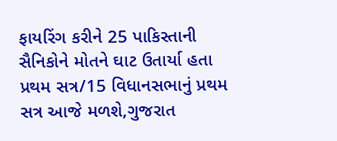ફાયરિંગ કરીને 25 પાકિસ્તાની સૈનિકોને મોતને ઘાટ ઉતાર્યા હતા
પ્રથમ સત્ર/15 વિધાનસભાનું પ્રથમ સત્ર આજે મળશે,ગુજરાત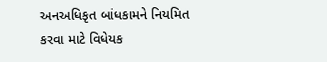અનઅધિકૃત બાંધકામને નિયમિત કરવા માટે વિધેયક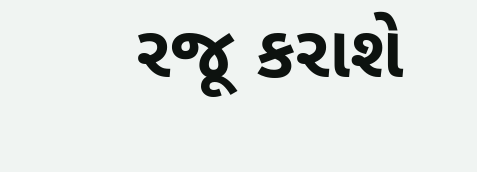રજૂ કરાશે